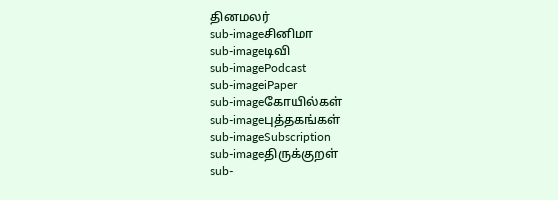தினமலர்
sub-imageசினிமா
sub-imageடிவி
sub-imagePodcast
sub-imageiPaper
sub-imageகோயில்கள்
sub-imageபுத்தகங்கள்
sub-imageSubscription
sub-imageதிருக்குறள்
sub-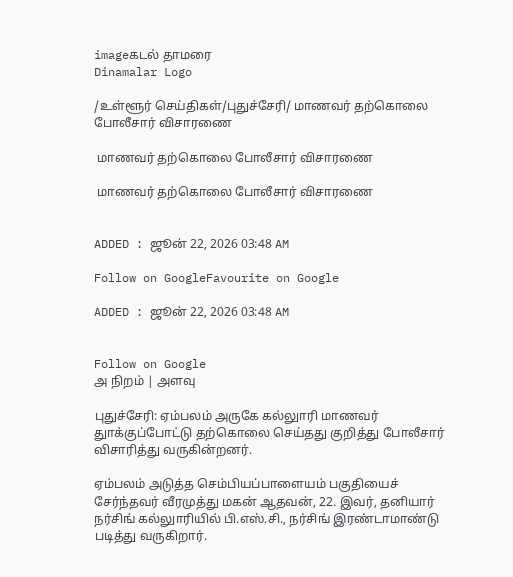imageகடல் தாமரை
Dinamalar Logo

/உள்ளூர் செய்திகள்/புதுச்சேரி/ மாணவர் தற்கொலை போலீசார் விசாரணை

 மாணவர் தற்கொலை போலீசார் விசாரணை

 மாணவர் தற்கொலை போலீசார் விசாரணை


ADDED : ஜூன் 22, 2026 03:48 AM

Follow on GoogleFavourite on Google

ADDED : ஜூன் 22, 2026 03:48 AM


Follow on Google
அ நிறம் | அளவு

புதுச்சேரி: ஏம்பலம் அருகே கல்லுாரி மாணவர் துாக்குப்போட்டு தற்கொலை செய்தது குறித்து போலீசார் விசாரித்து வருகின்றனர்.

ஏம்பலம் அடுத்த செம்பியப்பாளையம் பகுதியைச் சேர்ந்தவர் வீரமுத்து மகன் ஆதவன், 22. இவர், தனியார் நர்சிங் கல்லுாரியில் பி.எஸ்.சி., நர்சிங் இரண்டாமாண்டு படித்து வருகிறார்.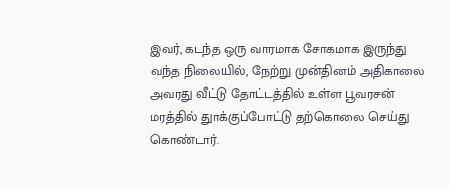இவர், கடந்த ஒரு வாரமாக சோகமாக இருந்து வந்த நிலையில், நேற்று முன்தினம் அதிகாலை அவரது வீட்டு தோட்டத்தில் உள்ள பூவரசன் மரத்தில் துாக்குப்போட்டு தற்கொலை செய்து கொண்டார்.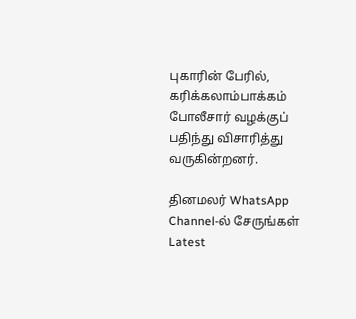புகாரின் பேரில், கரிக்கலாம்பாக்கம் போலீசார் வழக்குப் பதிந்து விசாரித்து வருகின்றனர்.

தினமலர் WhatsApp Channel-ல் சேருங்கள்
Latest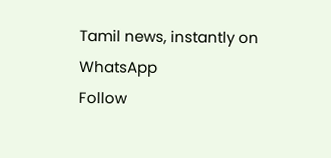Tamil news, instantly on WhatsApp
Follow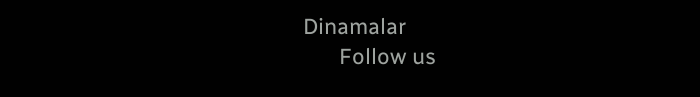Dinamalar
      Follow us